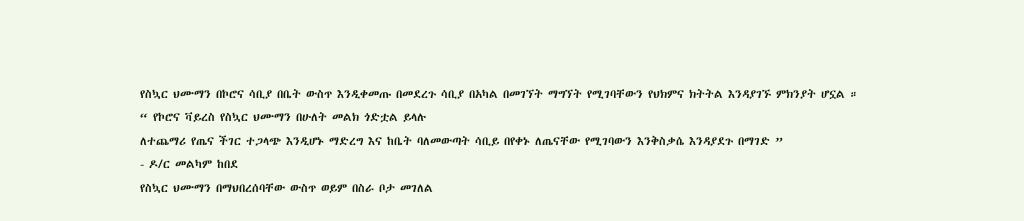የስኳር ህሙማን በኮሮና ሳቢያ በቤት ውስጥ እንዲቀመጡ በመደረጉ ሳቢያ በአካል በመገኘት ማግኘት የሚገባቸውን የህክምና ክትትል እንዳያገኙ ምክንያት ሆኗል ።
“ የኮሮና ቫይረስ የስኳር ህሙማን በሁለት መልክ ጎድቷል ይላሉ
ለተጨማሪ የጤና ችገር ተጋላጭ እንዲሆኑ ማድረግ እና ከቤት ባለመውጣት ሳቢይ በየቀኑ ለጤናቸው የሚገባውን እንቅስቃሴ እንዳያደጉ በማገድ ”
- ዶ/ር መልካም ከበደ
የስኳር ህሙማን በማህበረሰባቸው ውስጥ ወይም በስራ ቦታ መገለል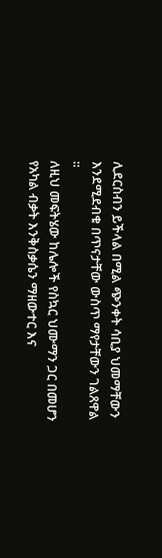ሊደርስብን ይችላል በሚል ጭንቀት ሳቢያ ህመማቸውን እንደሚደብቁ በጥናታቸው ውስጥ ማየታቸውን ገልጸዋል ።
ለዚህ መፍትሄው ከሌሎች የስኳር ህሙማን ጋር በመሆን የአካል ብቃት እንቅስቃሴን ማዘውተር እና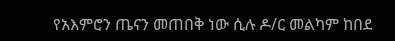የአእምሮን ጤናን መጠበቅ ነው ሲሉ ዶ/ር መልካም ከበደ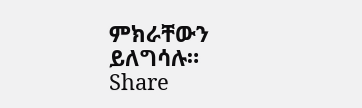ምክራቸውን ይለግሳሉ።
Share